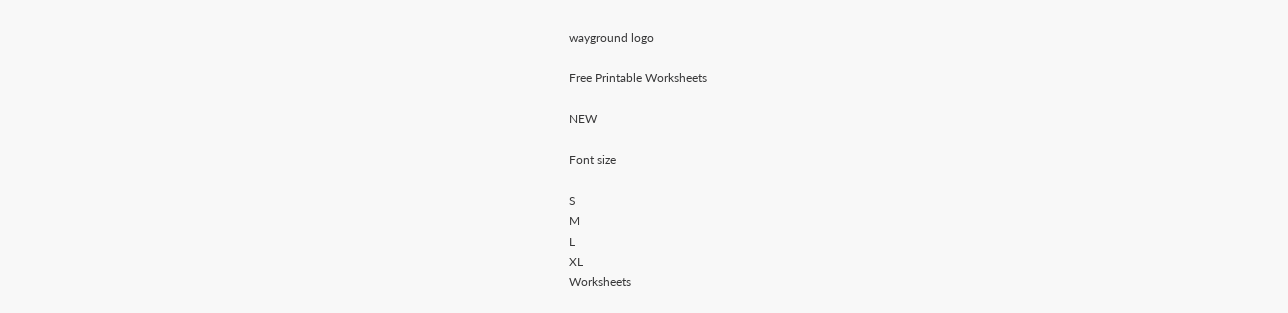wayground logo

Free Printable Worksheets

NEW

Font size

S
M
L
XL
Worksheets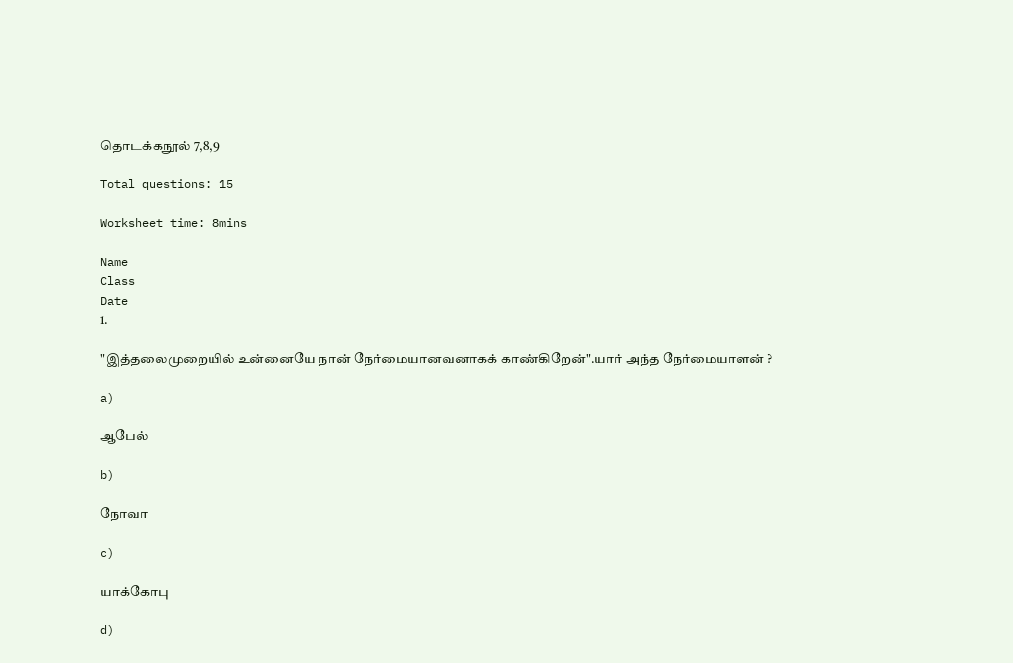தொடக்கநூல் 7,8,9

Total questions: 15

Worksheet time: 8mins

Name
Class
Date
1.

"இத்தலைமுறையில் உன்னையே நான் நேர்மையானவனாகக் காண்கிறேன்".யார் அந்த நேர்மையாளன் ?

a)

ஆபேல்

b)

நோவா

c)

யாக்கோபு

d)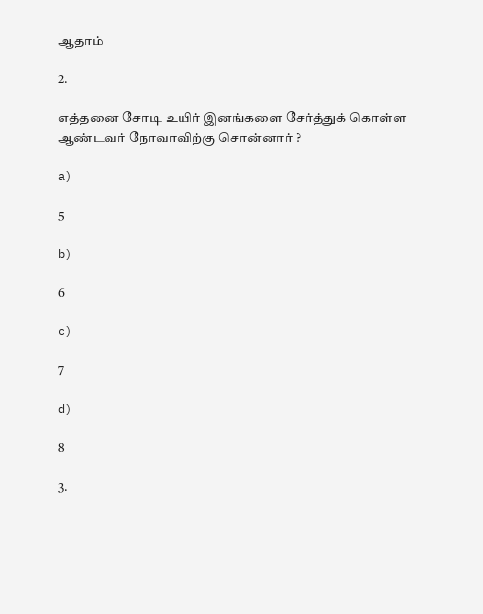ஆதாம்

2.

எத்தனை சோடி உயிர் இனங்களை சேர்த்துக் கொள்ள ஆண்டவர் நோவாவிற்கு சொன்னார் ?

a)

5

b)

6

c)

7

d)

8

3.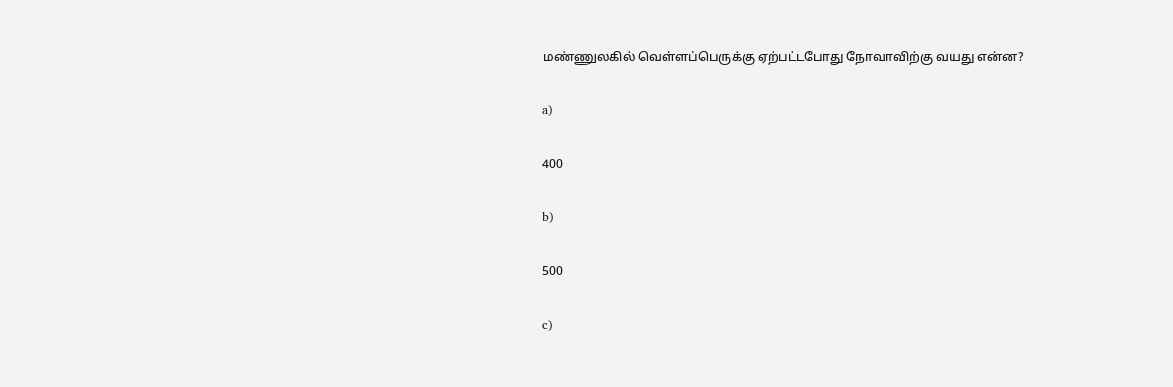மண்ணுலகில் வெள்ளப்பெருக்கு ஏற்பட்டபோது நோவாவிற்கு வயது என்ன?

a)

400

b)

500

c)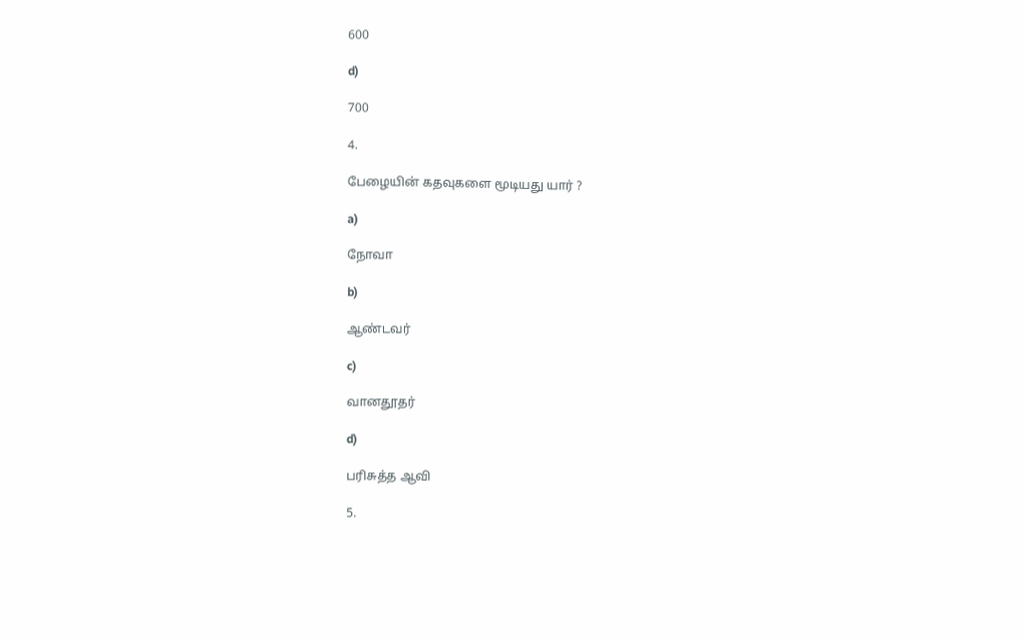600

d)

700

4.

பேழையின் கதவுகளை மூடியது யார் ?

a)

நோவா

b)

ஆண்டவர்

c)

வானதூதர்

d)

பரிசுத்த ஆவி

5.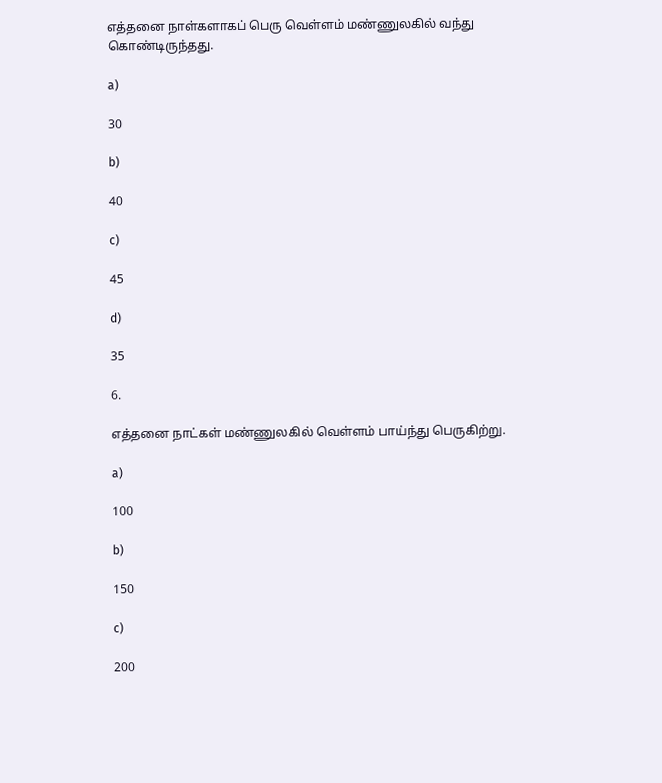எத்தனை நாள்களாகப் பெரு வெள்ளம் மண்ணுலகில் வந்து கொண்டிருந்தது.

a)

30

b)

40

c)

45

d)

35

6.

எத்தனை நாட்கள் மண்ணுலகில் வெள்ளம் பாய்ந்து பெருகிற்று.

a)

100

b)

150

c)

200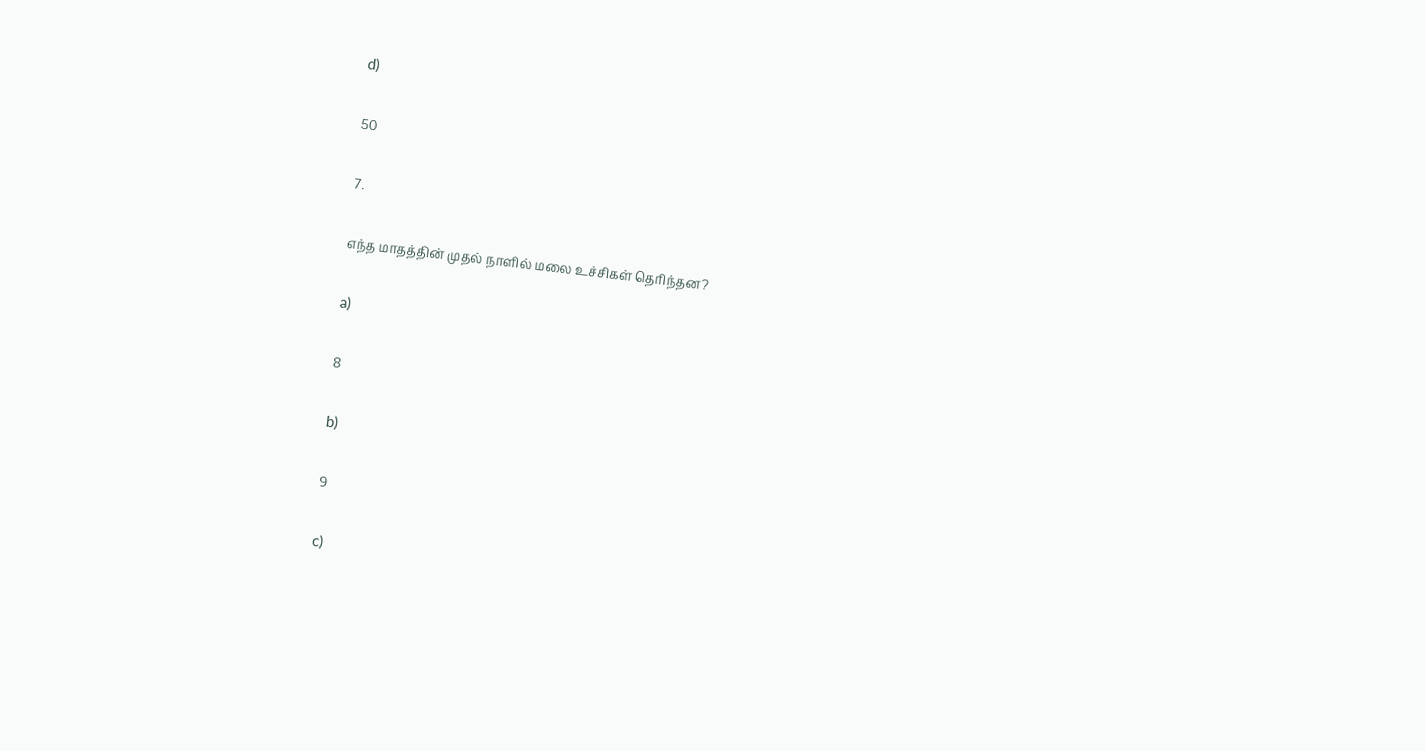d)

50

7.

எந்த மாதத்தின் முதல் நாளில் மலை உச்சிகள் தெரிந்தன?

a)

8

b)

9

c)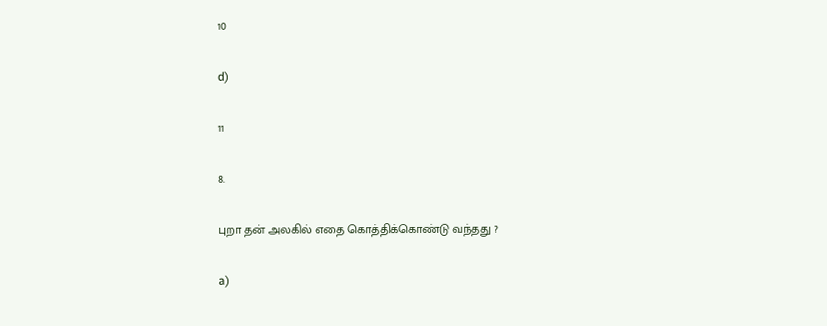10

d)

11

8.

புறா தன் அலகில் எதை கொத்திக்கொண்டு வந்தது ?

a)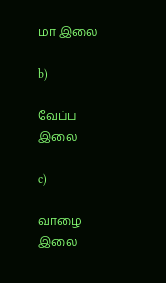மா இலை

b)

வேப்ப இலை

c)

வாழை இலை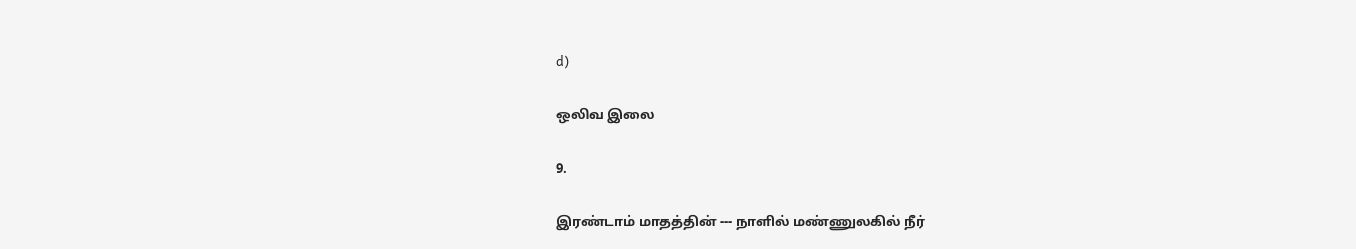d)

ஒலிவ இலை

9.

இரண்டாம் மாதத்தின் --- நாளில் மண்ணுலகில் நீர்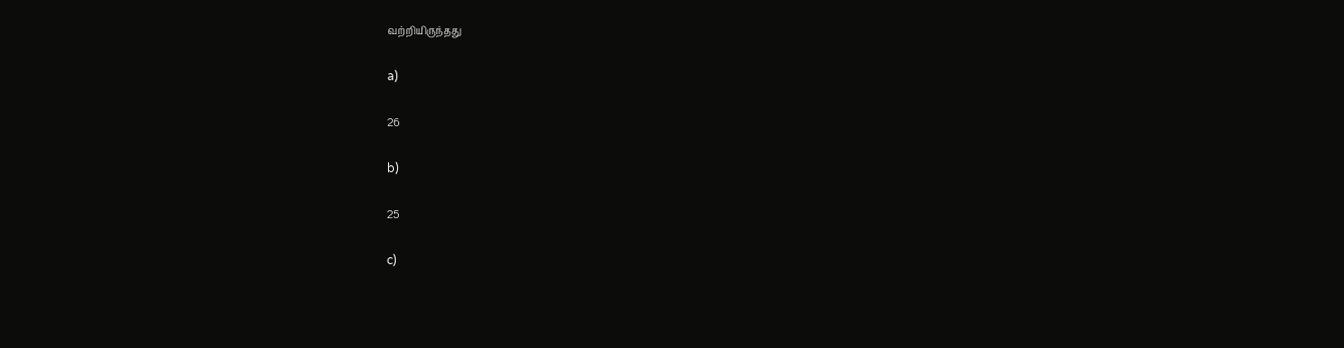வற்றியிருந்தது

a)

26

b)

25

c)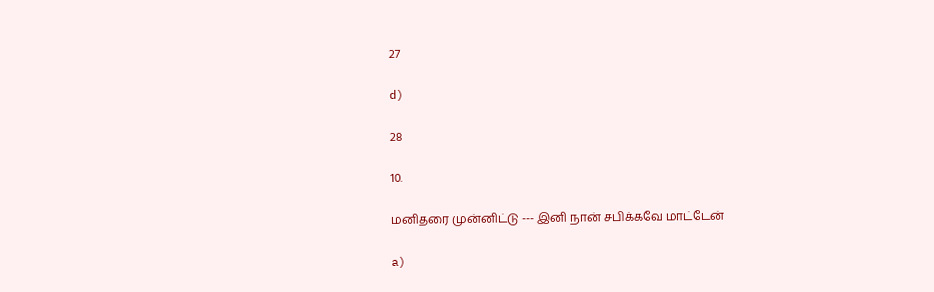27

d)

28

10.

மனிதரை முன்னிட்டு --- இனி நான் சபிக்கவே மாட்டேன்

a)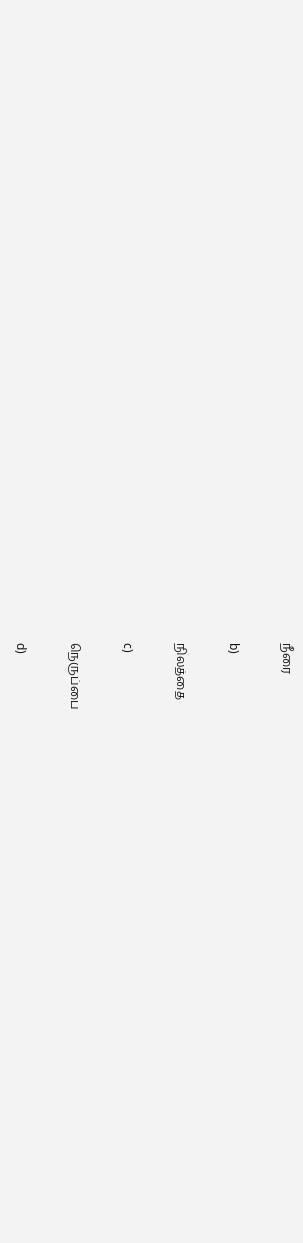நீரை

b)

நிலத்தை

c)

நெருப்பை

d)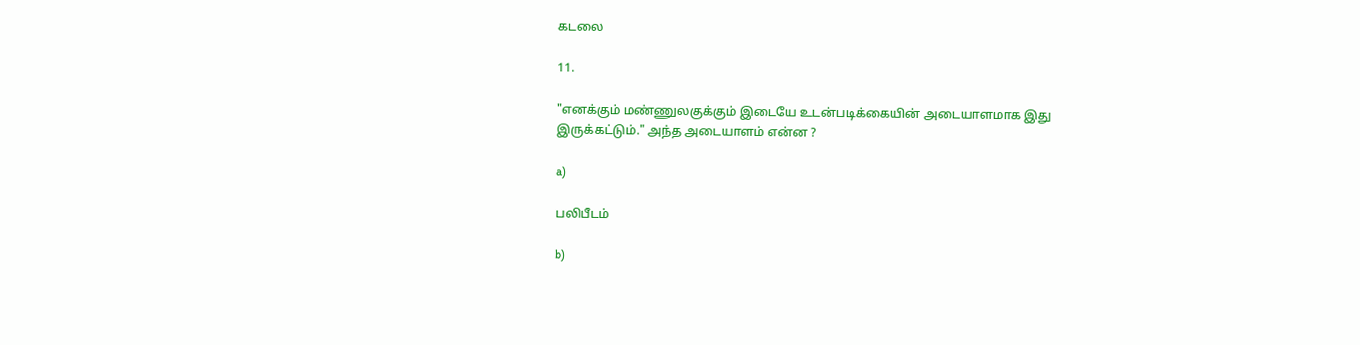கடலை

11.

"எனக்கும் மண்ணுலகுக்கும் இடையே உடன்படிக்கையின் அடையாளமாக இது இருக்கட்டும்." அந்த அடையாளம் என்ன ?

a)

பலிபீடம்

b)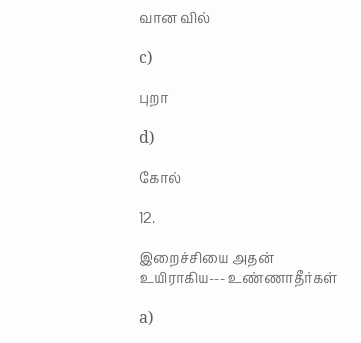வான வில்

c)

புறா

d)

கோல்

12.

இறைச்சியை அதன் உயிராகிய--- உண்ணாதீர்கள்

a)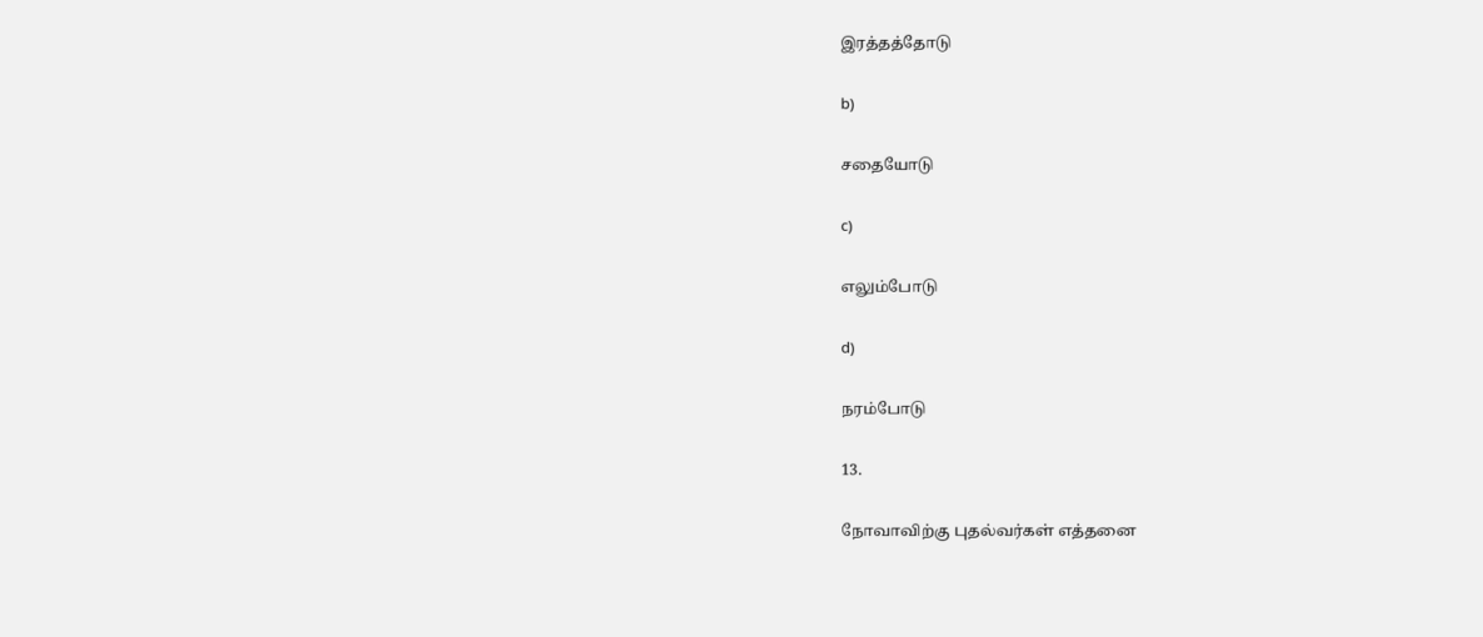இரத்தத்தோடு

b)

சதையோடு

c)

எலும்போடு

d)

நரம்போடு

13.

நோவாவிற்கு புதல்வர்கள் எத்தனை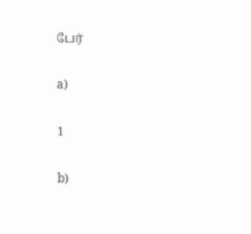பேர்

a)

1

b)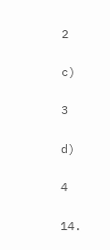2

c)

3

d)

4

14.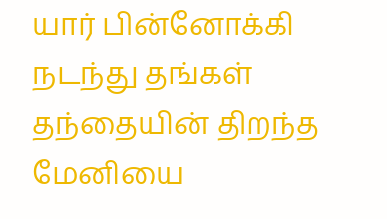யார் பின்னோக்கி நடந்து தங்கள் தந்தையின் திறந்த மேனியை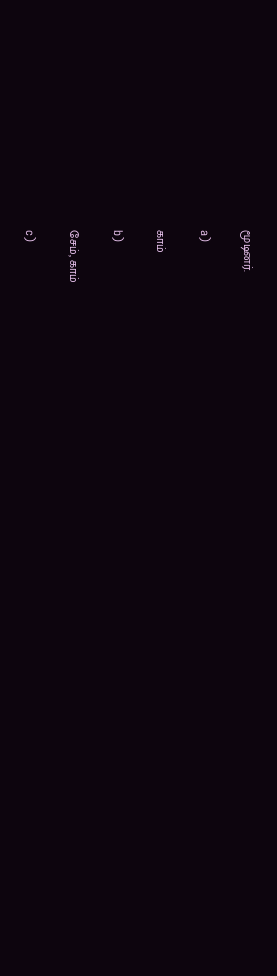மூடினர்.

a)

காம்

b)

சேம், காம்

c)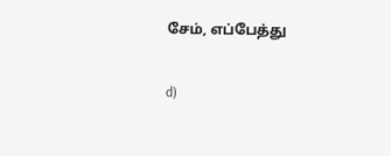சேம், எப்பேத்து

d)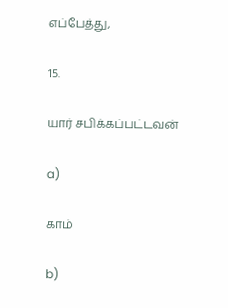எப்பேத்து,

15.

யார் சபிக்கப்பட்டவன்

a)

காம்

b)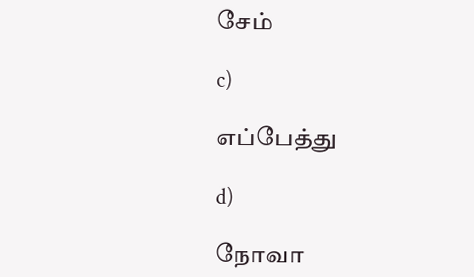சேம்

c)

எப்பேத்து

d)

நோவா